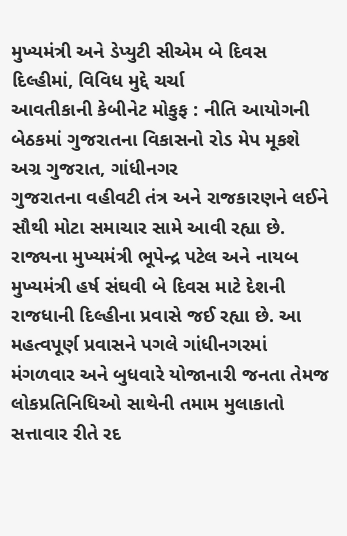મુખ્યમંત્રી અને ડેપ્યુટી સીએમ બે દિવસ દિલ્હીમાં, વિવિધ મુદ્દે ચર્ચા
આવતીકાની કેબીનેટ મોકુફ : નીતિ આયોગની બેઠકમાં ગુજરાતના વિકાસનો રોડ મેપ મૂકશે
અગ્ર ગુજરાત, ગાંધીનગર
ગુજરાતના વહીવટી તંત્ર અને રાજકારણને લઈને સૌથી મોટા સમાચાર સામે આવી રહ્યા છે. રાજ્યના મુખ્યમંત્રી ભૂપેન્દ્ર પટેલ અને નાયબ મુખ્યમંત્રી હર્ષ સંઘવી બે દિવસ માટે દેશની રાજધાની દિલ્હીના પ્રવાસે જઈ રહ્યા છે. આ મહત્વપૂર્ણ પ્રવાસને પગલે ગાંધીનગરમાં મંગળવાર અને બુધવારે યોજાનારી જનતા તેમજ લોકપ્રતિનિધિઓ સાથેની તમામ મુલાકાતો સત્તાવાર રીતે રદ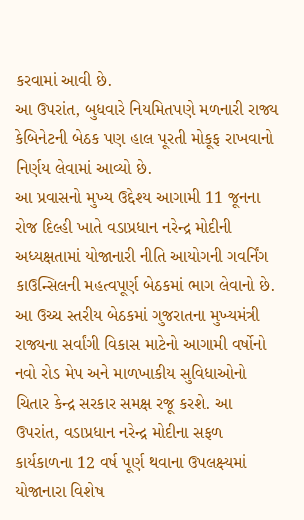કરવામાં આવી છે.
આ ઉપરાંત, બુધવારે નિયમિતપણે મળનારી રાજ્ય કેબિનેટની બેઠક પણ હાલ પૂરતી મોકૂફ રાખવાનો નિર્ણય લેવામાં આવ્યો છે.
આ પ્રવાસનો મુખ્ય ઉદ્દેશ્ય આગામી 11 જૂનના રોજ દિલ્હી ખાતે વડાપ્રધાન નરેન્દ્ર મોદીની અધ્યક્ષતામાં યોજાનારી નીતિ આયોગની ગવર્નિંગ કાઉન્સિલની મહત્વપૂર્ણ બેઠકમાં ભાગ લેવાનો છે. આ ઉચ્ચ સ્તરીય બેઠકમાં ગુજરાતના મુખ્યમંત્રી રાજ્યના સર્વાંગી વિકાસ માટેનો આગામી વર્ષોનો નવો રોડ મેપ અને માળખાકીય સુવિધાઓનો ચિતાર કેન્દ્ર સરકાર સમક્ષ રજૂ કરશે. આ ઉપરાંત, વડાપ્રધાન નરેન્દ્ર મોદીના સફળ કાર્યકાળના 12 વર્ષ પૂર્ણ થવાના ઉપલક્ષ્યમાં યોજાનારા વિશેષ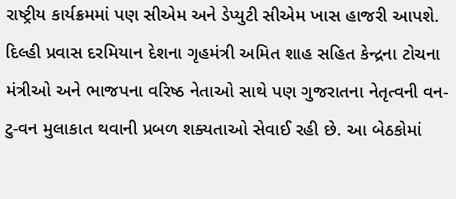રાષ્ટ્રીય કાર્યક્રમમાં પણ સીએમ અને ડેપ્યુટી સીએમ ખાસ હાજરી આપશે.
દિલ્હી પ્રવાસ દરમિયાન દેશના ગૃહમંત્રી અમિત શાહ સહિત કેન્દ્રના ટોચના મંત્રીઓ અને ભાજપના વરિષ્ઠ નેતાઓ સાથે પણ ગુજરાતના નેતૃત્વની વન-ટુ-વન મુલાકાત થવાની પ્રબળ શક્યતાઓ સેવાઈ રહી છે. આ બેઠકોમાં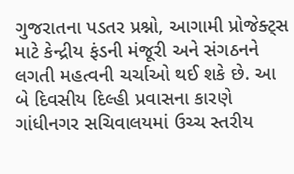ગુજરાતના પડતર પ્રશ્નો, આગામી પ્રોજેક્ટ્સ માટે કેન્દ્રીય ફંડની મંજૂરી અને સંગઠનને લગતી મહત્વની ચર્ચાઓ થઈ શકે છે. આ બે દિવસીય દિલ્હી પ્રવાસના કારણે ગાંધીનગર સચિવાલયમાં ઉચ્ચ સ્તરીય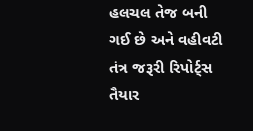હલચલ તેજ બની ગઈ છે અને વહીવટી તંત્ર જરૂરી રિપોર્ટ્સ તૈયાર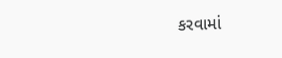કરવામાં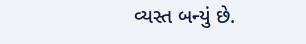વ્યસ્ત બન્યું છે.